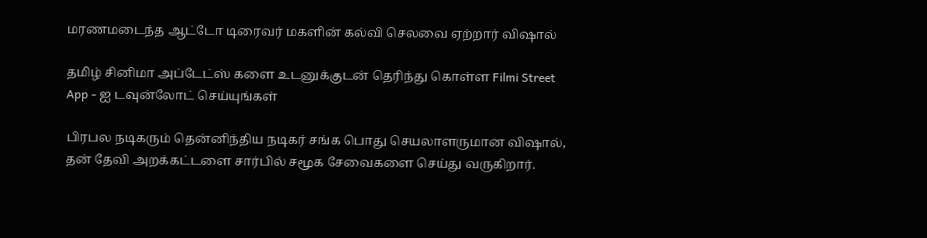மரணமடைந்த ஆட்டோ டிரைவர் மகளின் கல்வி செலவை ஏற்றார் விஷால்

தமிழ் சினிமா அப்டேட்ஸ் களை உடனுக்குடன் தெரிந்து கொள்ள Filmi Street App - ஐ டவுன்லோட் செய்யுங்கள்

பிரபல நடிகரும் தென்னிந்திய நடிகர் சங்க பொது செயலாளருமான விஷால், தன் தேவி அறக்கட்டளை சார்பில் சமூக சேவைகளை செய்து வருகிறார்.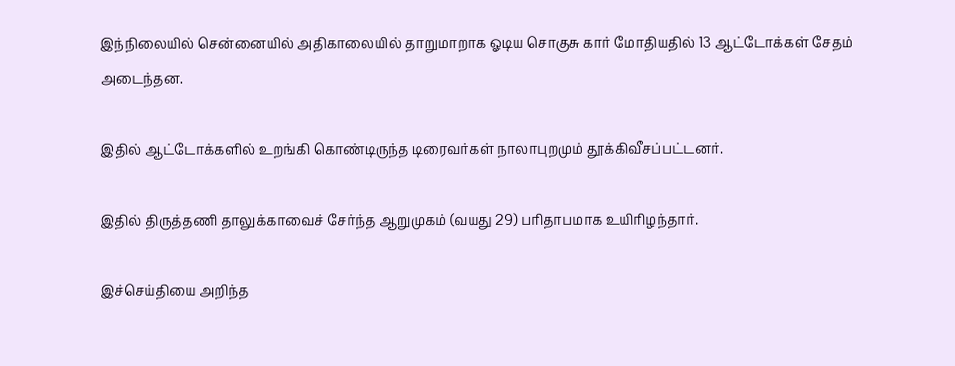இந்நிலையில் சென்னையில் அதிகாலையில் தாறுமாறாக ஓடிய சொகுசு கார் மோதியதில் 13 ஆட்டோக்கள் சேதம் அடைந்தன.

இதில் ஆட்டோக்களில் உறங்கி கொண்டிருந்த டிரைவர்கள் நாலாபுறமும் தூக்கிவீசப்பட்டனர்.

இதில் திருத்தணி தாலுக்காவைச் சேர்ந்த ஆறுமுகம் (வயது 29) பரிதாபமாக உயிரிழந்தார்.

இச்செய்தியை அறிந்த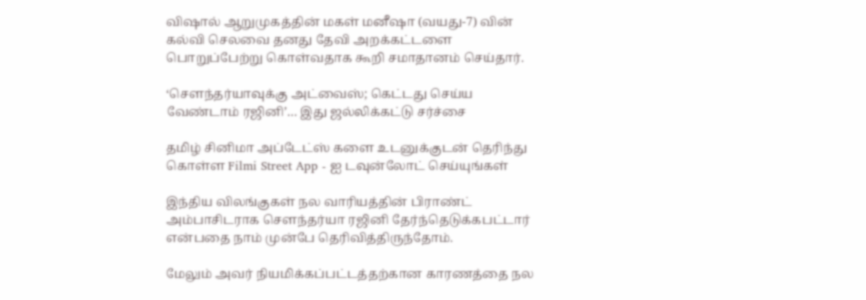விஷால் ஆறுமுகத்தின் மகள் மனீஷா (வயது-7) வின் கல்வி செலவை தனது தேவி அறக்கட்டளை பொறுப்பேற்று கொள்வதாக கூறி சமாதானம் செய்தார்.

‘சௌந்தர்யாவுக்கு அட்வைஸ்; கெட்டது செய்ய வேண்டாம் ரஜினி’… இது ஜல்லிக்கட்டு சர்ச்சை

தமிழ் சினிமா அப்டேட்ஸ் களை உடனுக்குடன் தெரிந்து கொள்ள Filmi Street App - ஐ டவுன்லோட் செய்யுங்கள்

இந்திய விலங்குகள் நல வாரியத்தின் பிராண்ட் அம்பாசிடராக சௌந்தர்யா ரஜினி தேர்ந்தெடுக்கபட்டார் என்பதை நாம் முன்பே தெரிவித்திருந்தோம்.

மேலும் அவர் நியமிக்கப்பட்டத்தற்கான காரணத்தை நல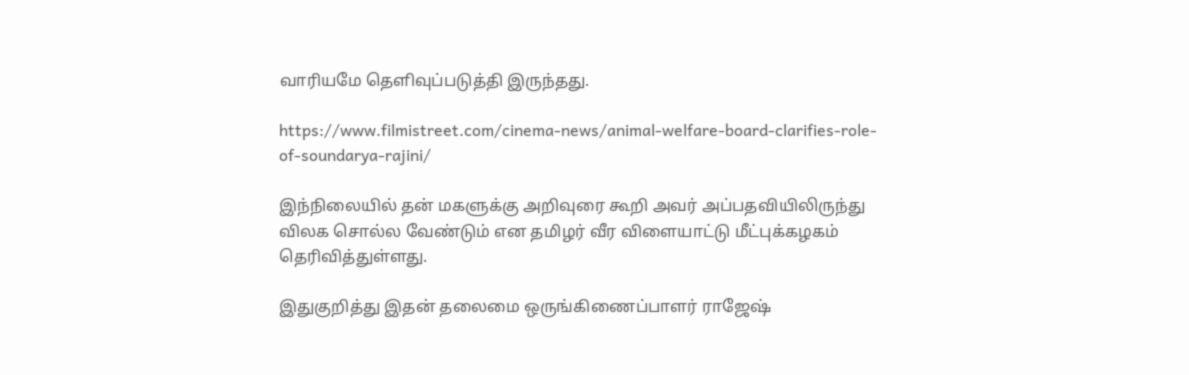வாரியமே தெளிவுப்படுத்தி இருந்தது.

https://www.filmistreet.com/cinema-news/animal-welfare-board-clarifies-role-of-soundarya-rajini/

இந்நிலையில் தன் மகளுக்கு அறிவுரை கூறி அவர் அப்பதவியிலிருந்து விலக சொல்ல வேண்டும் என தமிழர் வீர விளையாட்டு மீட்புக்கழகம் தெரிவித்துள்ளது.

இதுகுறித்து இதன் தலைமை ஒருங்கிணைப்பாளர் ராஜேஷ்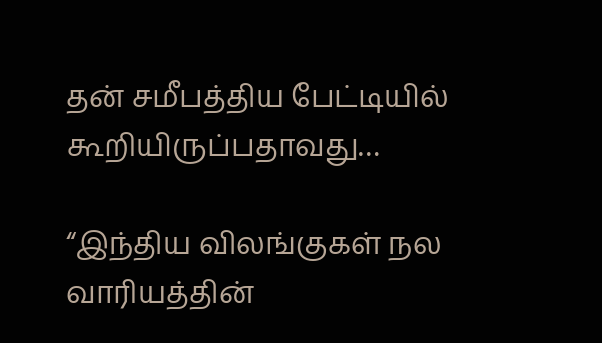தன் சமீபத்திய பேட்டியில் கூறியிருப்பதாவது…

“இந்திய விலங்குகள் நல வாரியத்தின்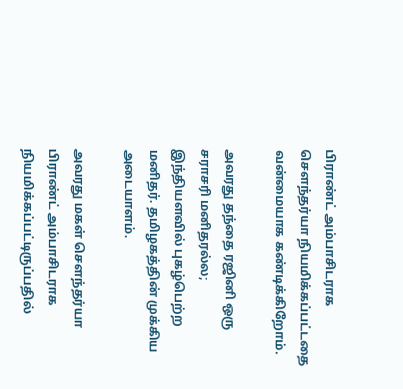பிராண்ட் அம்பாசிடராக சௌந்தர்யா நியமிக்கப்பட்டதை வன்மையாக கண்டிக்கிறோம்.

அவரது தந்தை ரஜினி ஒரு சராசரி மனிதரல்ல; இந்தியளவில் புகழ்பெற்ற மனிதர். தமிழகத்தின் முக்கிய அடையாளம்.

அவரது மகள் சௌந்தர்யா பிராண்ட் அம்பாசிடராக நியமிக்கப்பட்டிருப்பதில்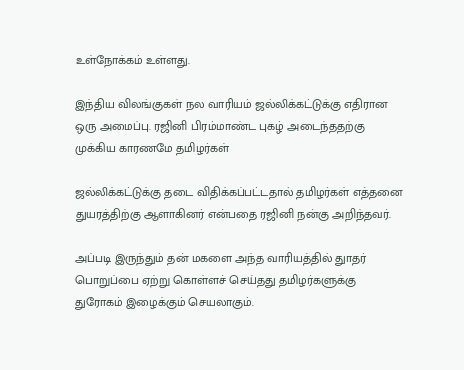உள்நோக்கம் உள்ளது.

இந்திய விலங்குகள் நல வாரியம் ஜல்லிக்கட்டுக்கு எதிரான ஒரு அமைப்பு. ரஜினி பிரம்மாண்ட புகழ் அடைந்ததற்கு முக்கிய காரணமே தமிழர்கள்

ஜல்லிக்கட்டுக்கு தடை விதிக்கப்பட்டதால் தமிழர்கள் எத்தனை துயரத்திற்கு ஆளாகினர் என்பதை ரஜினி நன்கு அறிந்தவர்.

அப்படி இருந்தும் தன் மகளை அந்த வாரியத்தில் துாதர் பொறுப்பை ஏற்று கொள்ளச் செய்தது தமிழர்களுக்கு துரோகம் இழைக்கும் செயலாகும்.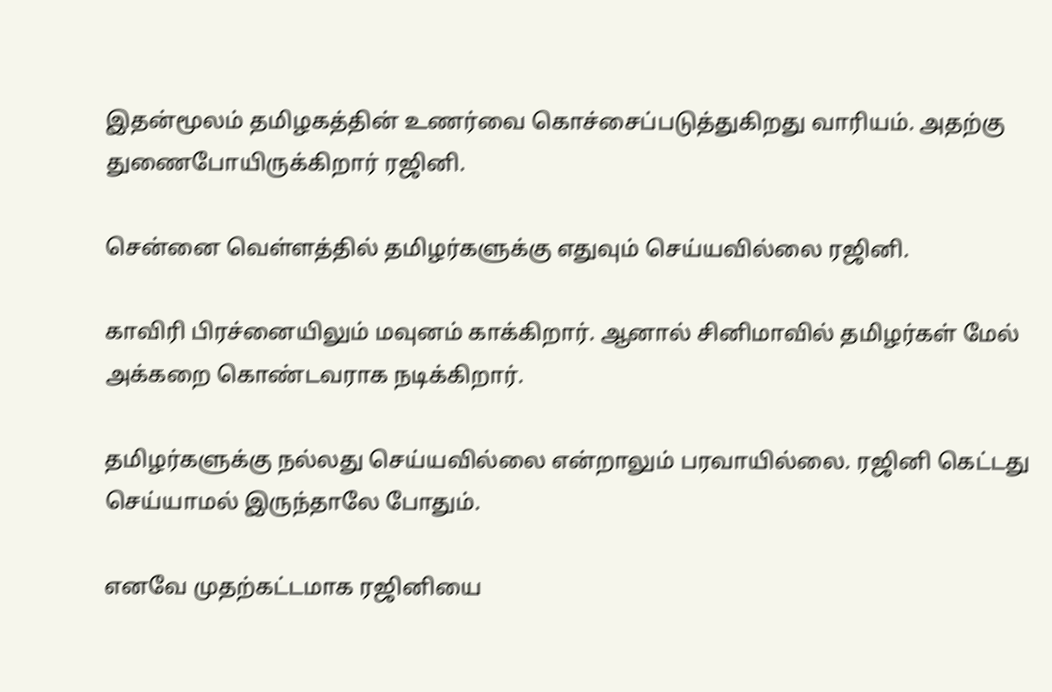இதன்மூலம் தமிழகத்தின் உணர்வை கொச்சைப்படுத்துகிறது வாரியம். அதற்கு துணைபோயிருக்கிறார் ரஜினி.

சென்னை வெள்ளத்தில் தமிழர்களுக்கு எதுவும் செய்யவில்லை ரஜினி.

காவிரி பிரச்னையிலும் மவுனம் காக்கிறார். ஆனால் சினிமாவில் தமிழர்கள் மேல் அக்கறை கொண்டவராக நடிக்கிறார்.

தமிழர்களுக்கு நல்லது செய்யவில்லை என்றாலும் பரவாயில்லை. ரஜினி கெட்டது செய்யாமல் இருந்தாலே போதும்.

எனவே முதற்கட்டமாக ரஜினியை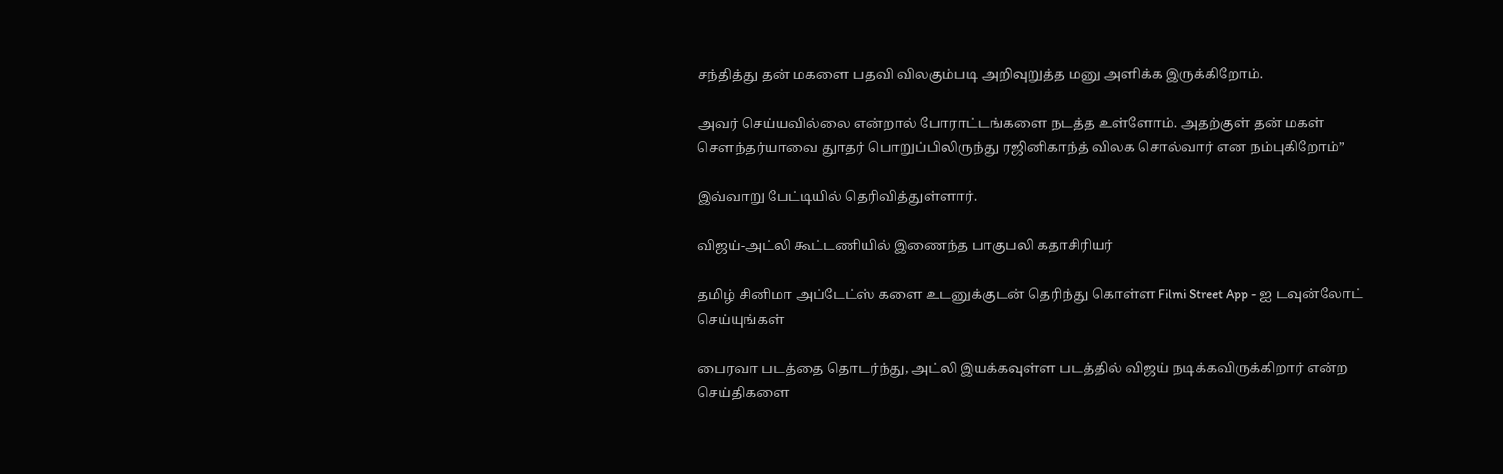சந்தித்து தன் மகளை பதவி விலகும்படி அறிவுறுத்த மனு அளிக்க இருக்கிறோம்.

அவர் செய்யவில்லை என்றால் போராட்டங்களை நடத்த உள்ளோம். அதற்குள் தன் மகள் சௌந்தர்யாவை துாதர் பொறுப்பிலிருந்து ரஜினிகாந்த் விலக சொல்வார் என நம்புகிறோம்”

இவ்வாறு பேட்டியில் தெரிவித்துள்ளார்.

விஜய்-அட்லி கூட்டணியில் இணைந்த பாகுபலி கதாசிரியர்

தமிழ் சினிமா அப்டேட்ஸ் களை உடனுக்குடன் தெரிந்து கொள்ள Filmi Street App - ஐ டவுன்லோட் செய்யுங்கள்

பைரவா படத்தை தொடர்ந்து, அட்லி இயக்கவுள்ள படத்தில் விஜய் நடிக்கவிருக்கிறார் என்ற செய்திகளை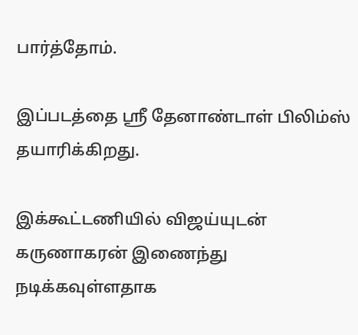பார்த்தோம்.

இப்படத்தை ஸ்ரீ தேனாண்டாள் பிலிம்ஸ் தயாரிக்கிறது.

இக்கூட்டணியில் விஜய்யுடன் கருணாகரன் இணைந்து நடிக்கவுள்ளதாக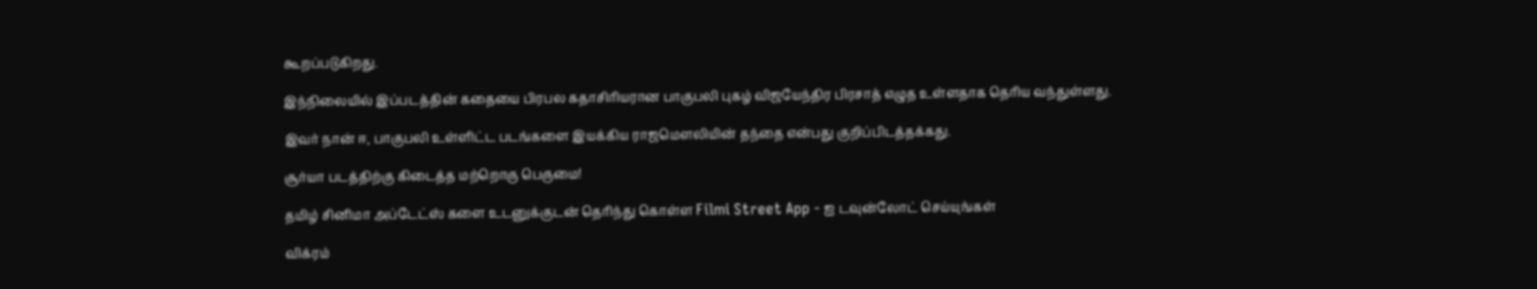கூறப்படுகிறது.

இந்நிலையில் இப்படத்தின் கதையை பிரபல கதாசிரியரான பாகுபலி புகழ் விஜயேந்திர பிரசாத் எழுத உள்ளதாக தெரிய வந்துள்ளது.

இவர் நான் ஈ, பாகுபலி உள்ளிட்ட படங்களை இயக்கிய ராஜமௌலியின் தந்தை என்பது குறிப்பிடத்தக்கது.

சூர்யா படத்திற்கு கிடைத்த மற்றொரு பெருமை!

தமிழ் சினிமா அப்டேட்ஸ் களை உடனுக்குடன் தெரிந்து கொள்ள Filmi Street App - ஐ டவுன்லோட் செய்யுங்கள்

விக்ரம்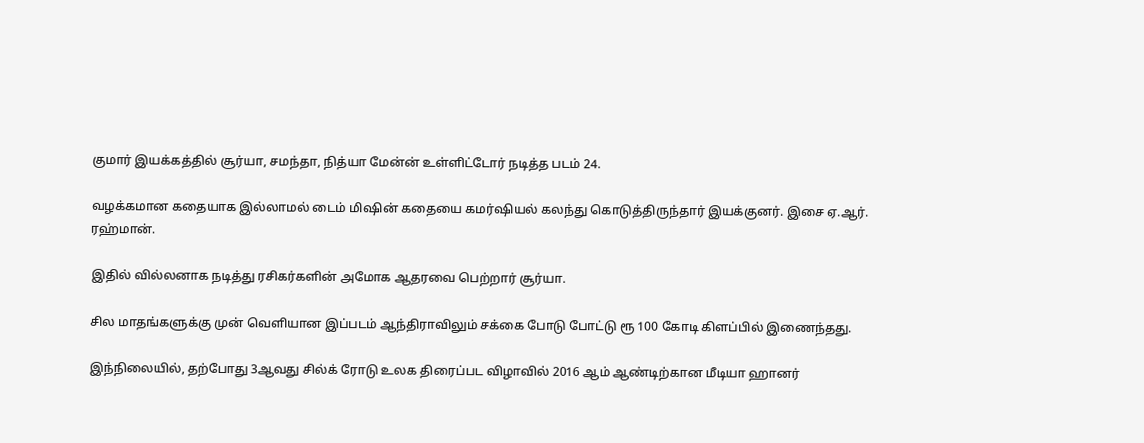குமார் இயக்கத்தில் சூர்யா, சமந்தா, நித்யா மேன்ன் உள்ளிட்டோர் நடித்த படம் 24.

வழக்கமான கதையாக இல்லாமல் டைம் மிஷின் கதையை கமர்ஷியல் கலந்து கொடுத்திருந்தார் இயக்குனர். இசை ஏ.ஆர். ரஹ்மான்.

இதில் வில்லனாக நடித்து ரசிகர்களின் அமோக ஆதரவை பெற்றார் சூர்யா.

சில மாதங்களுக்கு முன் வெளியான இப்படம் ஆந்திராவிலும் சக்கை போடு போட்டு ரூ 100 கோடி கிளப்பில் இணைந்தது.

இந்நிலையில், தற்போது 3ஆவது சில்க் ரோடு உலக திரைப்பட விழாவில் 2016 ஆம் ஆண்டிற்கான மீடியா ஹானர்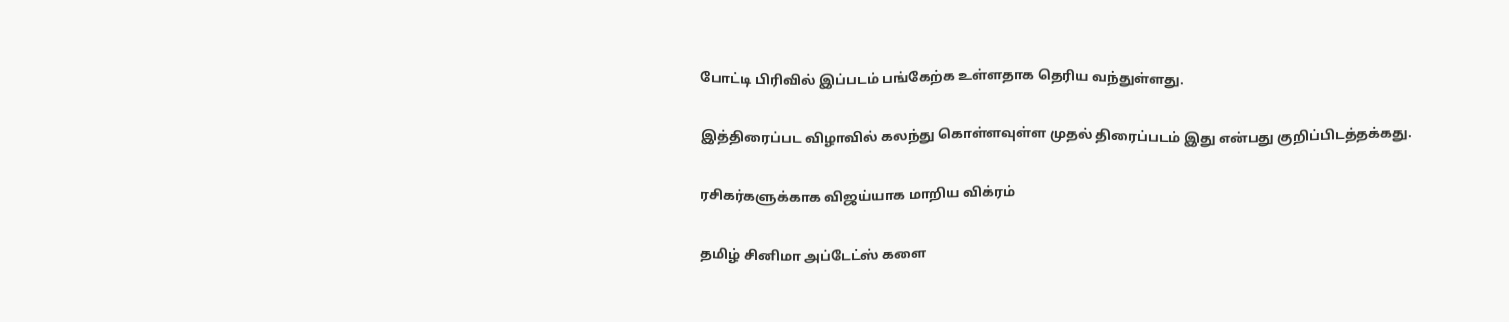போட்டி பிரிவில் இப்படம் பங்கேற்க உள்ளதாக தெரிய வந்துள்ளது.

இத்திரைப்பட விழாவில் கலந்து கொள்ளவுள்ள முதல் திரைப்படம் இது என்பது குறிப்பிடத்தக்கது.

ரசிகர்களுக்காக விஜய்யாக மாறிய விக்ரம்

தமிழ் சினிமா அப்டேட்ஸ் களை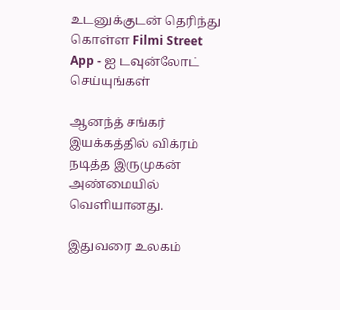உடனுக்குடன் தெரிந்து கொள்ள Filmi Street App - ஐ டவுன்லோட் செய்யுங்கள்

ஆனந்த் சங்கர் இயக்கத்தில் விக்ரம் நடித்த இருமுகன் அண்மையில் வெளியானது.

இதுவரை உலகம்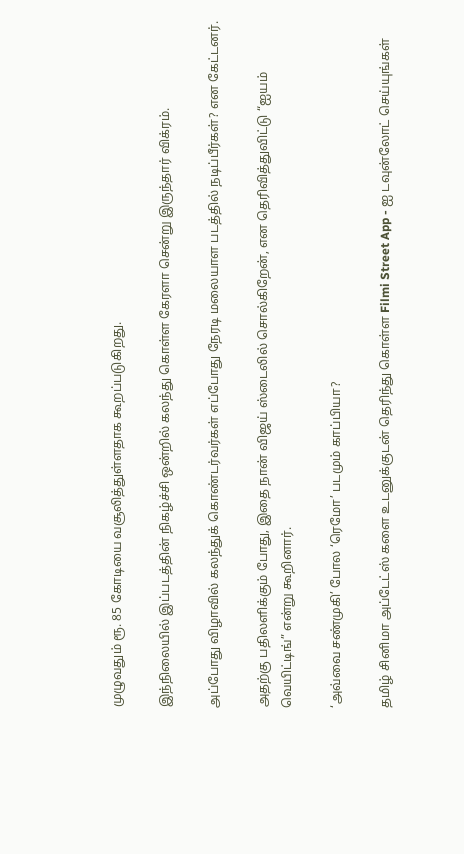முழுவதும் ரூ. 85 கோடியை வசூலித்துள்ளதாக கூறப்படுகிறது.

இந்நிலையில் இப்படத்தின் நிகழ்ச்சி ஒன்றில் கலந்து கொள்ள கேரளா சென்று இருந்தார் விக்ரம்.

அப்போது விழாவில் கலந்துக் கொண்டர்வர்கள் எப்போது நேரடி மலையாள படத்தில் நடிப்பீர்கள்? என கேட்டனர்.

அதற்கு பதிலளிக்கும் போது, இதை நான் விஜய் ஸ்டைலில் சொல்கிறேன், என தெரிவித்துவிட்டு “ஐயம் வெயிட்டிங்” என்று கூறினார்.

‘அவ்வை சண்முகி’ போல ‘ரெமோ’ படமும் காப்பியா?

தமிழ் சினிமா அப்டேட்ஸ் களை உடனுக்குடன் தெரிந்து கொள்ள Filmi Street App - ஐ டவுன்லோட் செய்யுங்கள்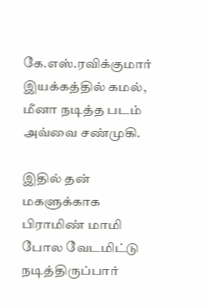கே.எஸ்.ரவிக்குமார் இயக்கத்தில் கமல், மீனா நடித்த படம் அவ்வை சண்முகி.

இதில் தன் மகளுக்காக பிராமிண் மாமி போல வேடமிட்டு நடித்திருப்பார்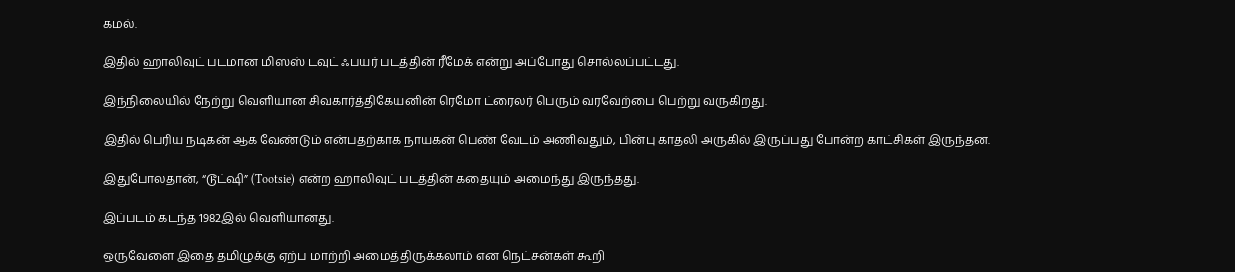கமல்.

இதில் ஹாலிவுட் படமான மிஸஸ் டவுட் ஃபயர் படத்தின் ரீமேக் என்று அப்போது சொல்லப்பட்டது.

இந்நிலையில் நேற்று வெளியான சிவகார்த்திகேயனின் ரெமோ ட்ரைலர் பெரும் வரவேற்பை பெற்று வருகிறது.

இதில் பெரிய நடிகன் ஆக வேண்டும் என்பதற்காக நாயகன் பெண் வேடம் அணிவதும், பின்பு காதலி அருகில் இருப்பது போன்ற காட்சிகள் இருந்தன.

இதுபோலதான், “டூட்ஷி” (Tootsie) என்ற ஹாலிவுட் படத்தின் கதையும் அமைந்து இருந்தது.

இப்படம் கடந்த 1982இல் வெளியானது.

ஒருவேளை இதை தமிழுக்கு ஏற்ப மாற்றி அமைத்திருக்கலாம் என நெட்சன்கள் கூறி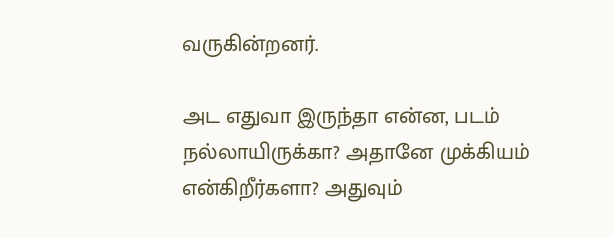வருகின்றனர்.

அட எதுவா இருந்தா என்ன, படம் நல்லாயிருக்கா? அதானே முக்கியம் என்கிறீர்களா? அதுவும்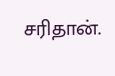சரிதான்.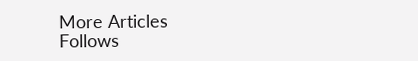More Articles
Follows